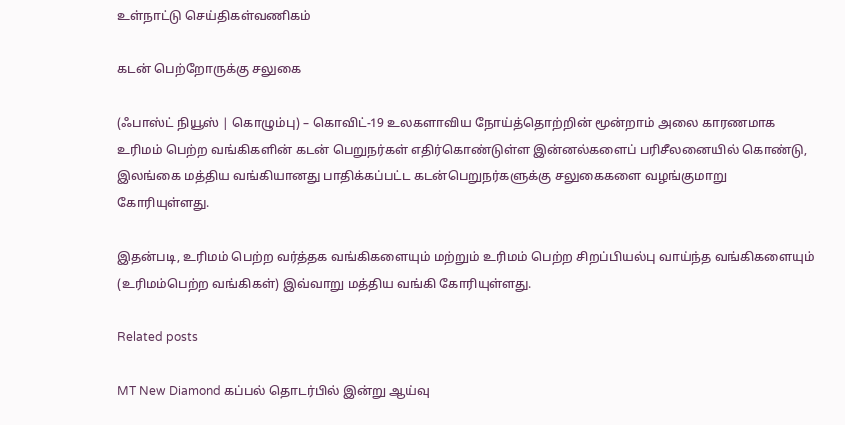உள்நாட்டு செய்திகள்வணிகம்

கடன் பெற்றோருக்கு சலுகை

(ஃபாஸ்ட் நியூஸ் | கொழும்பு) – கொவிட்-19 உலகளாவிய நோய்த்தொற்றின் மூன்றாம் அலை காரணமாக உரிமம் பெற்ற வங்கிகளின் கடன் பெறுநர்கள் எதிர்கொண்டுள்ள இன்னல்களைப் பரிசீலனையில் கொண்டு, இலங்கை மத்திய வங்கியானது பாதிக்கப்பட்ட கடன்பெறுநர்களுக்கு சலுகைகளை வழங்குமாறு கோரியுள்ளது.

இதன்படி, உரிமம் பெற்ற வர்த்தக வங்கிகளையும் மற்றும் உரிமம் பெற்ற சிறப்பியல்பு வாய்ந்த வங்கிகளையும் (உரிமம்பெற்ற வங்கிகள்) இவ்வாறு மத்திய வங்கி கோரியுள்ளது.

Related posts

MT New Diamond கப்பல் தொடர்பில் இன்று ஆய்வு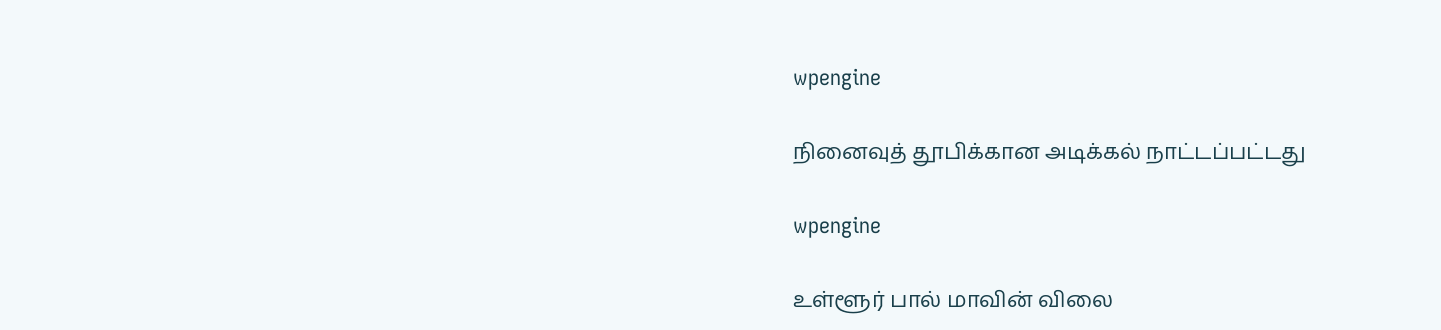wpengine

நினைவுத் தூபிக்கான அடிக்கல் நாட்டப்பட்டது

wpengine

உள்ளூர் பால் மாவின் விலை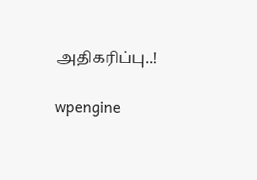அதிகரிப்பு..!

wpengine